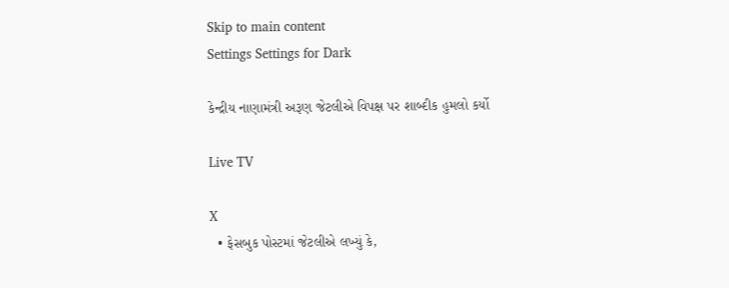Skip to main content
Settings Settings for Dark

કેન્દ્રીય નાણામંત્રી અરૂણ જેટલીએ વિપક્ષ પર શાબ્દીક હુમલો કર્યો

Live TV

X
  • ફેસબુક પોસ્ટમાં જેટલીએ લખ્યું કે,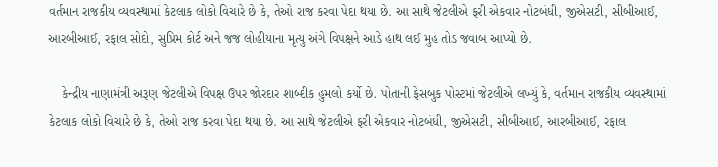વર્તમાન રાજકીય વ્યવસ્થામાં કેટલાક લોકો વિચારે છે કે, તેઓ રાજ કરવા પેદા થયા છે. આ સાથે જેટલીએ ફરી એકવાર નોટબંધી, જીએસટી, સીબીઆઈ, આરબીઆઈ, રફાલ સોદો, સુપ્રિમ કોર્ટ અને જજ લોહીયાના મૃત્યુ અંગે વિપક્ષને આડે હાથ લઈ મુહ તોડ જવાબ આપ્યો છે.

    કેન્દ્રીય નાણામંત્રી અરૂણ જેટલીએ વિપક્ષ ઉપર જોરદાર શાબ્દીક હુમલો કર્યો છે. પોતાની ફેસબુક પોસ્ટમાં જેટલીએ લખ્યું કે, વર્તમાન રાજકીય વ્યવસ્થામાં કેટલાક લોકો વિચારે છે કે, તેઓ રાજ કરવા પેદા થયા છે. આ સાથે જેટલીએ ફરી એકવાર નોટબંધી, જીએસટી, સીબીઆઈ, આરબીઆઈ, રફાલ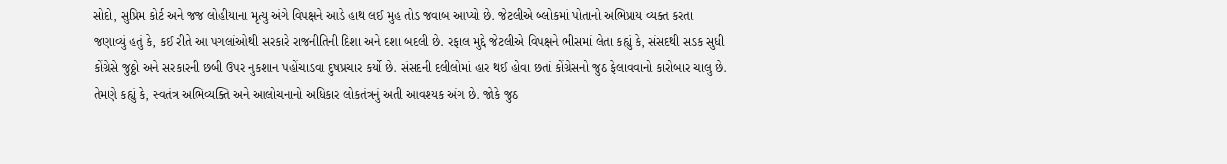સોદો, સુપ્રિમ કોર્ટ અને જજ લોહીયાના મૃત્યુ અંગે વિપક્ષને આડે હાથ લઈ મુહ તોડ જવાબ આપ્યો છે. જેટલીએ બ્લોકમાં પોતાનો અભિપ્રાય વ્યક્ત કરતા જણાવ્યું હતું કે, કઈ રીતે આ પગલાંઓથી સરકારે રાજનીતિની દિશા અને દશા બદલી છે. રફાલ મુદ્દે જેટલીએ વિપક્ષને ભીસમાં લેતા કહ્યું કે, સંસદથી સડક સુધી કોંગ્રેસે જુઠ્ઠો અને સરકારની છબી ઉપર નુકશાન પહોંચાડવા દુષપ્રચાર કર્યો છે. સંસદની દલીલોમાં હાર થઈ હોવા છતાં કોંગ્રેસનો જુઠ ફેલાવવાનો કારોબાર ચાલુ છે. તેમણે કહ્યું કે, સ્વતંત્ર અભિવ્યક્તિ અને આલોચનાનો અધિકાર લોકતંત્રનું અતી આવશ્યક અંગ છે. જોકે જુઠ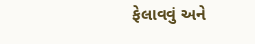ફેલાવવું અને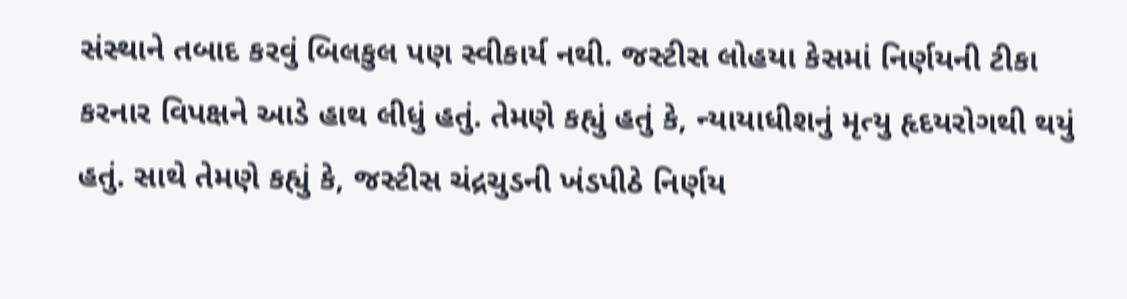સંસ્થાને તબાદ કરવું બિલકુલ પણ સ્વીકાર્ય નથી. જસ્ટીસ લોહયા કેસમાં નિર્ણયની ટીકા કરનાર વિપક્ષને આડે હાથ લીધું હતું. તેમણે કહ્યું હતું કે, ન્યાયાધીશનું મૃત્યુ હૃદયરોગથી થયું હતું. સાથે તેમણે કહ્યું કે, જસ્ટીસ ચંદ્રચુડની ખંડપીઠે નિર્ણય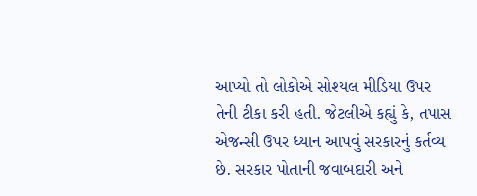આપ્યો તો લોકોએ સોશ્યલ મીડિયા ઉપર તેની ટીકા કરી હતી. જેટલીએ કહ્યું કે, તપાસ એજન્સી ઉપર ધ્યાન આપવું સરકારનું કર્તવ્ય છે. સરકાર પોતાની જવાબદારી અને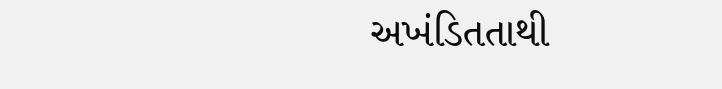અખંડિતતાથી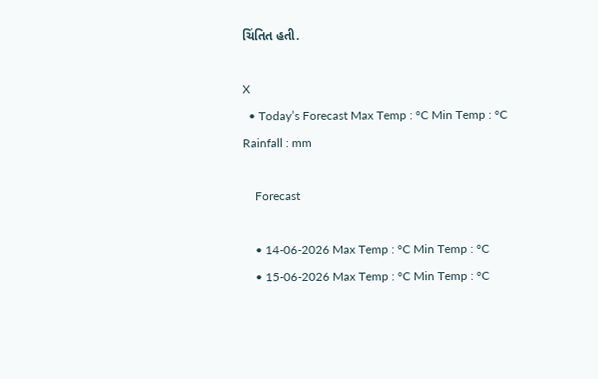ચિંતિત હતી.

X
  • Today’s Forecast Max Temp : °C Min Temp : °C Rainfall : mm

    Forecast

    • 14-06-2026 Max Temp : °C Min Temp : °C
    • 15-06-2026 Max Temp : °C Min Temp : °C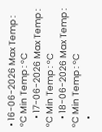• 16-06-2026 Max Temp : °C Min Temp : °C
    • 17-06-2026 Max Temp : °C Min Temp : °C
    • 18-06-2026 Max Temp : °C Min Temp : °C
    •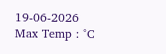19-06-2026 Max Temp : °C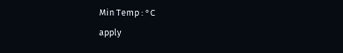Min Temp : °C
apply